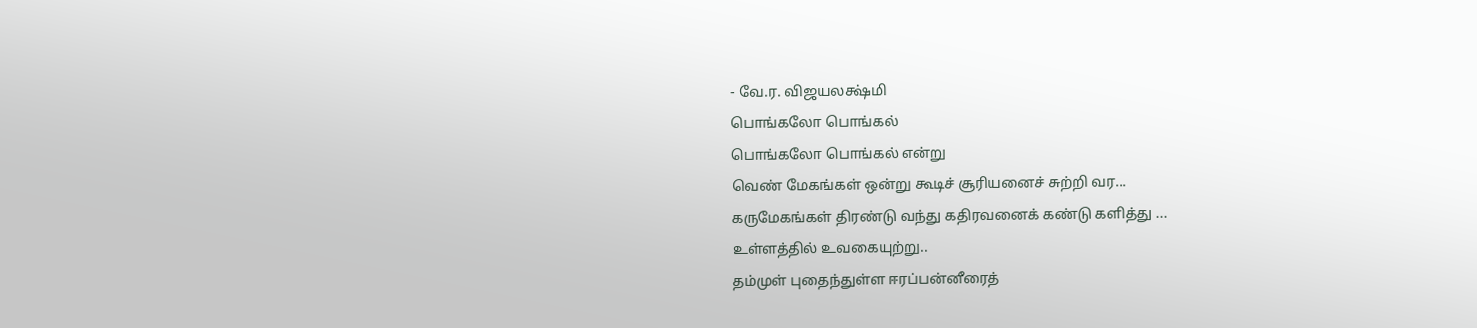- வே.ர. விஜயலக்ஷ்மி
பொங்கலோ பொங்கல்
பொங்கலோ பொங்கல் என்று
வெண் மேகங்கள் ஒன்று கூடிச் சூரியனைச் சுற்றி வர...
கருமேகங்கள் திரண்டு வந்து கதிரவனைக் கண்டு களித்து ...
உள்ளத்தில் உவகையுற்று..
தம்முள் புதைந்துள்ள ஈரப்பன்னீரைத்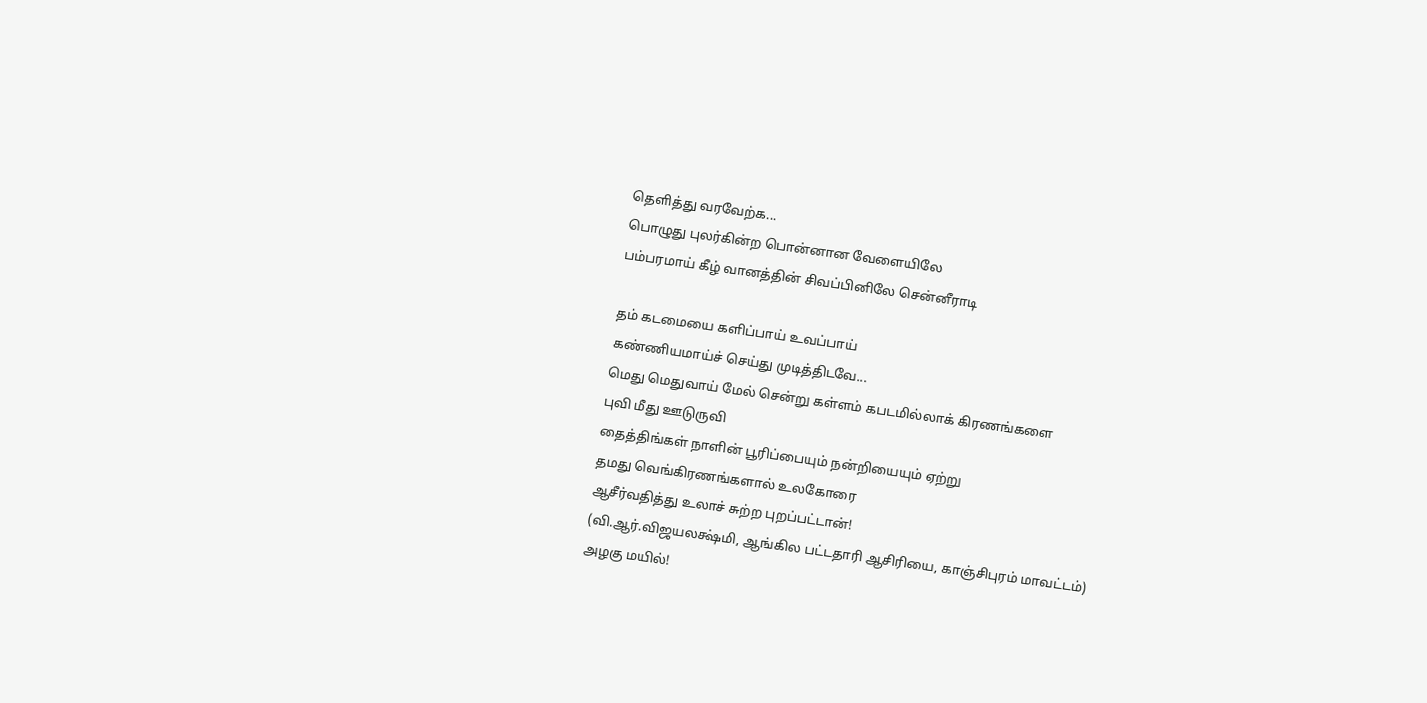தெளித்து வரவேற்க...
பொழுது புலர்கின்ற பொன்னான வேளையிலே
பம்பரமாய் கீழ் வானத்தின் சிவப்பினிலே சென்னீராடி

தம் கடமையை களிப்பாய் உவப்பாய்
கண்ணியமாய்ச் செய்து முடித்திடவே...
மெது மெதுவாய் மேல் சென்று கள்ளம் கபடமில்லாக் கிரணங்களை
புவி மீது ஊடுருவி
தைத்திங்கள் நாளின் பூரிப்பையும் நன்றியையும் ஏற்று
தமது வெங்கிரணங்களால் உலகோரை
ஆசீர்வதித்து உலாச் சுற்ற புறப்பட்டான்!
(வி.ஆர்.விஜயலக்ஷ்மி, ஆங்கில பட்டதாரி ஆசிரியை, காஞ்சிபுரம் மாவட்டம்)
அழகு மயில்!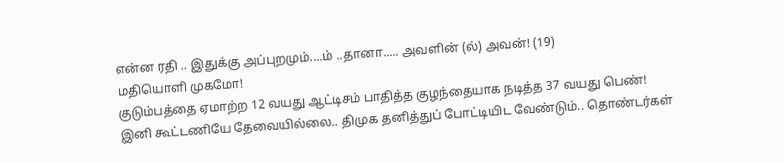என்ன ரதி .. இதுக்கு அப்புறமும்....ம் ..தானா..... அவளின் (ல்) அவன்! (19)
மதியொளி முகமோ!
குடும்பத்தை ஏமாற்ற 12 வயது ஆட்டிசம் பாதித்த குழந்தையாக நடித்த 37 வயது பெண்!
இனி கூட்டணியே தேவையில்லை.. திமுக தனித்துப் போட்டியிட வேண்டும்.. தொண்டர்கள்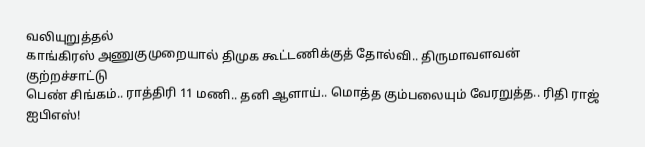வலியுறுத்தல்
காங்கிரஸ் அணுகுமுறையால் திமுக கூட்டணிக்குத் தோல்வி.. திருமாவளவன் குற்றச்சாட்டு
பெண் சிங்கம்.. ராத்திரி 11 மணி.. தனி ஆளாய்.. மொத்த கும்பலையும் வேரறுத்த.. ரிதி ராஜ் ஐபிஎஸ்!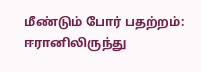மீண்டும் போர் பதற்றம்: ஈரானிலிருந்து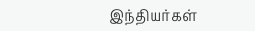இந்தியர்கள்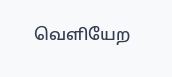வெளியேற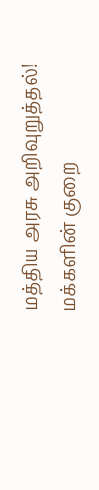மத்திய அரசு அறிவுறுத்தல்!
மக்களின் குறை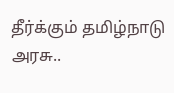தீர்க்கும் தமிழ்நாடு அரசு..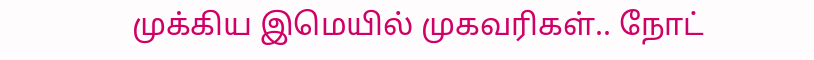முக்கிய இமெயில் முகவரிகள்.. நோட்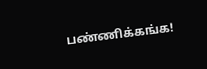பண்ணிக்கங்க!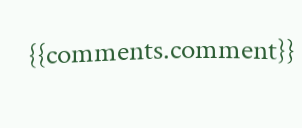{{comments.comment}}